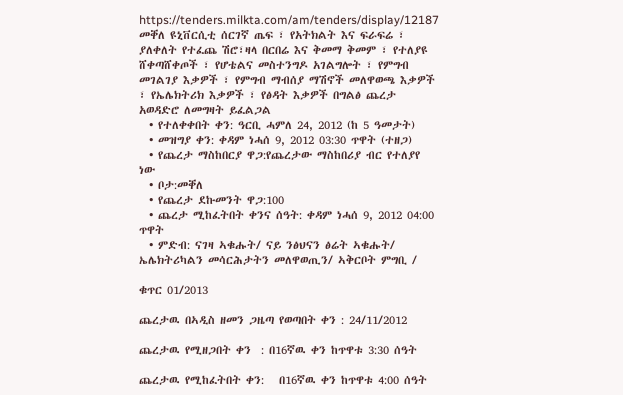https://tenders.milkta.com/am/tenders/display/12187
መቐለ ዩኒቨርሲቲ ሰርገኛ ጤፍ ፣ የአትክልት እና ፍራፍሬ ፣ ያለቀለት የተፈጨ ሽሮ፣ዛላ በርበሬ እና ቅመማ ቅመም ፣ የተለያዩ ሸቀጣሸቀጦች ፣ የሆቴልና መስተንግዶ አገልግሎት ፣ የምግብ መገልገያ እቃዎች ፣ የምግብ ማብሰያ ማሽኖች መለዋወጫ እቃዎች ፣ የኤሌክትሪክ እቃዎች ፣ የፅዳት እቃዎች በግልፅ ጨረታ አወዳድሮ ለመግዛት ይፈልጋል
  • የተለቀቀበት ቀን: ዓርቢ ሓምለ 24, 2012 (ከ 5 ዓመታት)
  • መዝግያ ቀን: ቀዳም ነሓሰ 9, 2012 03:30 ጥዋት (ተዘጋ)
  • የጨረታ ማስከበርያ ዋጋ:የጨረታው ማስከበሪያ ብር የተለያየ ነው
  • ቦታ:መቐለ
  • የጨረታ ደኩመንት ዋጋ:100
  • ጨረታ ሚከፈትበት ቀንና ሰዓት: ቀዳም ነሓሰ 9, 2012 04:00 ጥዋት
  • ምድብ: ናገዛ ኣቁሑት/ ናይ ንፅህናን ፅሬት ኣቁሑት/ ኤሌክትሪካልን መሳርሕታትን መለዋወጢን/ ኣቅርቦት ምግቢ /

ቁጥር 01/2013

ጨረታዉ በኣዲስ ዘመን ጋዜጣ የወጣበት ቀን : 24/11/2012

ጨረታዉ የሚዘጋበት ቀን  : በ16ኛዉ ቀን ከጥዋቱ 3:30 ሰዓት

ጨረታዉ የሚከፈትበት ቀን:   በ16ኛዉ ቀን ከጥዋቱ 4:00 ሰዓት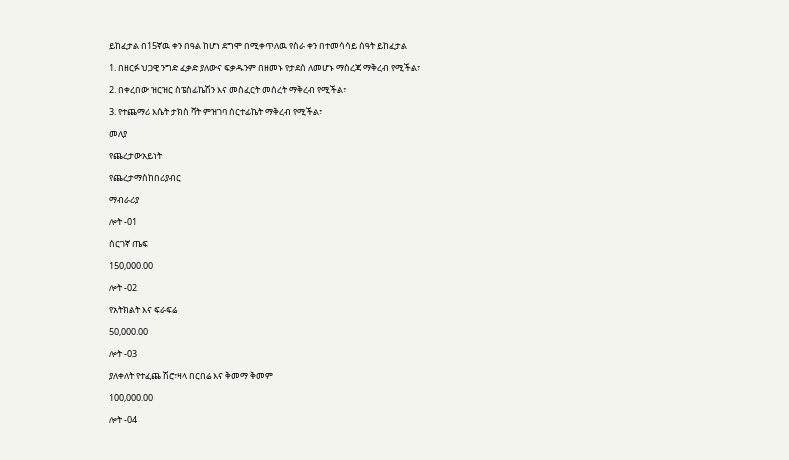ይከፈታል በ15ኛዉ ቀን በዓል ከሆነ ደግሞ በሚቀጥለዉ የስራ ቀን በተመሳሳይ ሰዓት ይከፈታል

1. በዘርፉ ህጋዊ ንግድ ፈቃድ ያለውና ፍቃዱንም በዘመኑ የታደሰ ለመሆኑ ማስረጃ ማቅረብ የሚችል፣

2. በቀረበው ዝርዝር ስፔስፊኬሽን እና መስፈርት መሰረት ማቅረብ የሚችል፣

3. የተጨማሪ እሴት ታክስ ቫት ምዝገባ ሰርተፊኬት ማቅረብ የሚችል፣

መለያ

የጨረታውአይነት

የጨረታማስከበሪያብር

ማብራሪያ

ሎት -01

ሰርገኛ ጤፍ

150,000.00

ሎት -02

የአትክልት እና ፍራፍሬ

50,000.00

ሎት -03

ያለቀለት የተፈጨ ሽሮ፣ዛላ በርበሬ እና ቅመማ ቅመም

100,000.00

ሎት -04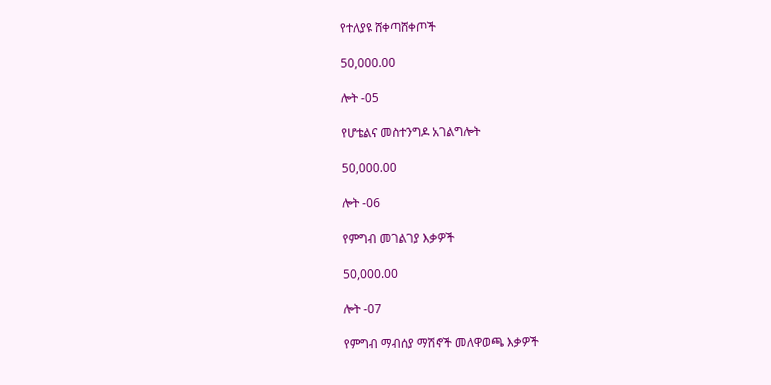የተለያዩ ሸቀጣሸቀጦች

50,000.00

ሎት -05

የሆቴልና መስተንግዶ አገልግሎት

50,000.00

ሎት -06

የምግብ መገልገያ እቃዎች

50,000.00

ሎት -07

የምግብ ማብሰያ ማሽኖች መለዋወጫ እቃዎች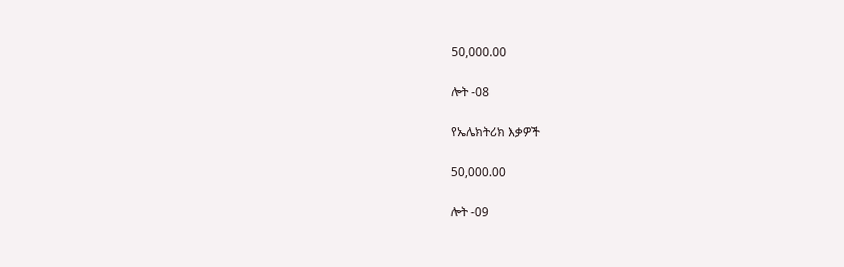50,000.00

ሎት -08

የኤሌክትሪክ እቃዎች

50,000.00

ሎት -09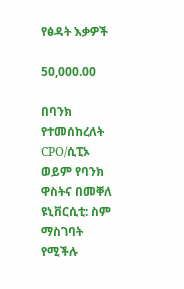የፅዳት እቃዎች

50,000.00

በባንክ የተመሰከረለት CPO/ሲፒኦ ወይም የባንክ ዋስትና በመቐለ ዩኒቨርሲቲ: ስም ማስገባት የሚችሉ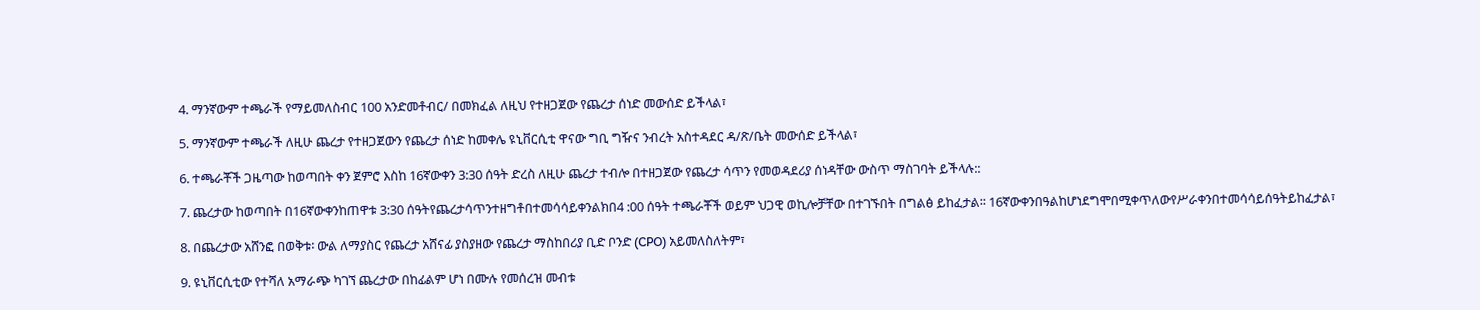4. ማንኛውም ተጫራች የማይመለስብር 100 አንድመቶብር/ በመክፈል ለዚህ የተዘጋጀው የጨረታ ሰነድ መውሰድ ይችላል፣

5. ማንኛውም ተጫራች ለዚሁ ጨረታ የተዘጋጀውን የጨረታ ሰነድ ከመቀሌ ዩኒቨርሲቲ ዋናው ግቢ ግዥና ንብረት አስተዳደር ዳ/ጽ/ቤት መውሰድ ይችላል፣

6. ተጫራቾች ጋዜጣው ከወጣበት ቀን ጀምሮ እስከ 16ኛውቀን 3:30 ሰዓት ድረስ ለዚሁ ጨረታ ተብሎ በተዘጋጀው የጨረታ ሳጥን የመወዳደሪያ ሰነዳቸው ውስጥ ማስገባት ይችላሉ::

7. ጨረታው ከወጣበት በ16ኛውቀንከጠዋቱ 3:30 ሰዓትየጨረታሳጥንተዘግቶበተመሳሳይቀንልክበ4 :00 ሰዓት ተጫራቾች ወይም ህጋዊ ወኪሎቻቸው በተገኙበት በግልፅ ይከፈታል፡፡ 16ኛውቀንበዓልከሆነደግሞበሚቀጥለውየሥራቀንበተመሳሳይሰዓትይከፈታል፣

8. በጨረታው አሸንፎ በወቅቱ፡ ውል ለማያስር የጨረታ አሸናፊ ያስያዘው የጨረታ ማስከበሪያ ቢድ ቦንድ (CPO) አይመለስለትም፣

9. ዩኒቨርሲቲው የተሻለ አማራጭ ካገኘ ጨረታው በከፊልም ሆነ በሙሉ የመሰረዝ መብቱ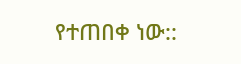የተጠበቀ ነው::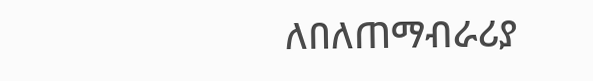ለበለጠማብራሪያ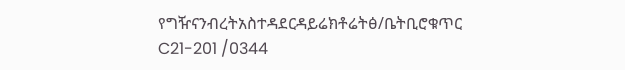የግዥናንብረትአስተዳደርዳይሬክቶሬትፅ/ቤትቢሮቁጥር C21-201 /0344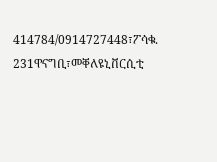414784/0914727448፣ፖሳቁ. 231ዋናግቢ፣መቐለዩኒቨርሲቲ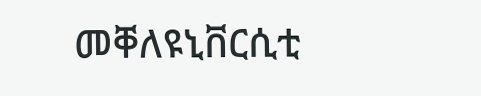መቐለዩኒቨርሲቲ